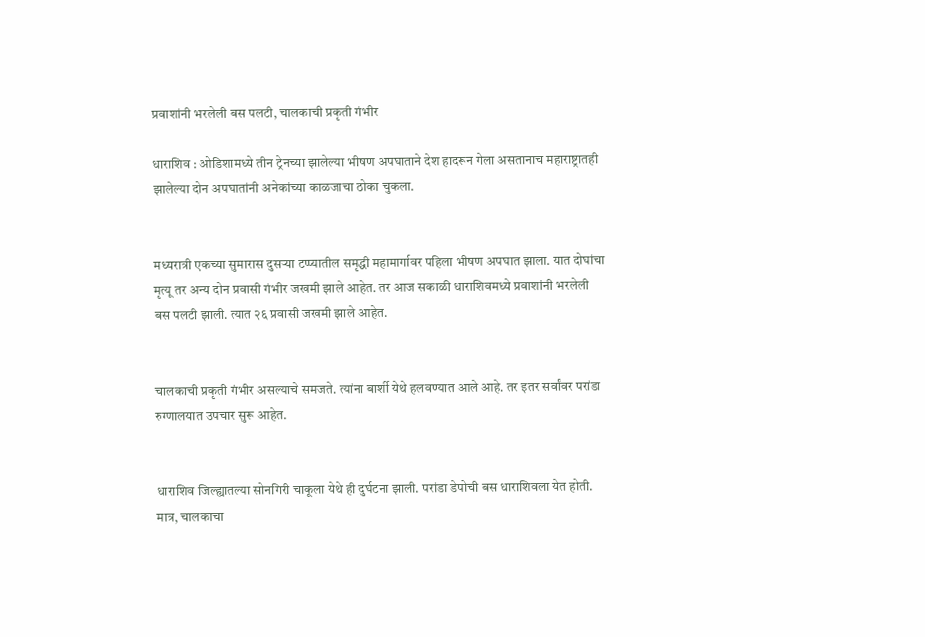प्रवाशांनी भरलेली बस पलटी, चालकाची प्रकृती गंभीर

धाराशिव : ओडिशामध्ये तीन ट्रेनच्या झालेल्या भीषण अपघाताने देश हादरून गेला असतानाच महाराष्ट्रातही झालेल्या दोन अपघातांनी अनेकांच्या काळजाचा ठोका चुकला.


मध्यरात्री एकच्या सुमारास दुसऱ्या टप्प्यातील समृद्धी महामार्गावर पहिला भीषण अपघात झाला. यात दोघांचा मृत्यू तर अन्य दोन प्रवासी गंभीर जखमी झाले आहेत. तर आज सकाळी धाराशिवमध्ये प्रवाशांनी भरलेली बस पलटी झाली. त्यात २६ प्रवासी जखमी झाले आहेत.


चालकाची प्रकृती गंभीर असल्याचे समजते. त्यांना बार्शी येथे हलवण्यात आले आहे. तर इतर सर्वांवर परांडा रुग्णालयात उपचार सुरू आहेत.


धाराशिव जिल्ह्यातल्या सोनगिरी चाकूला येथे ही दुर्घटना झाली. परांडा डेपोची बस धाराशिवला येत होती. मात्र, चालकाचा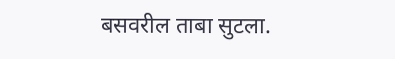बसवरील ताबा सुटला.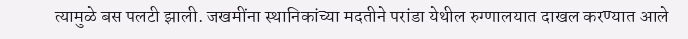त्यामुळे बस पलटी झाली. जखमींना स्थानिकांच्या मदतीने परांडा येथील रुग्णालयात दाखल करण्यात आले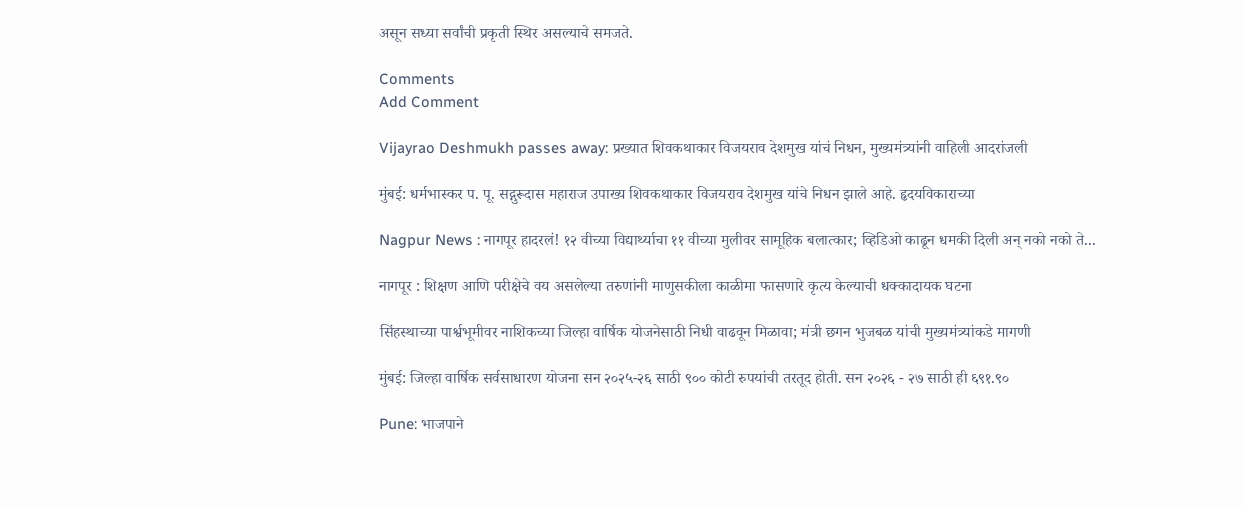असून सध्या सर्वांची प्रकृती स्थिर असल्याचे समजते.

Comments
Add Comment

Vijayrao Deshmukh passes away: प्रख्यात शिवकथाकार विजयराव देशमुख यांचं निधन, मुख्यमंत्र्यांनी वाहिली आदरांजली

मुंबई: धर्मभास्कर प. पू. सद्गुरूदास महाराज उपाख्य शिवकथाकार विजयराव देशमुख यांचे निधन झाले आहे. हृदयविकाराच्या

Nagpur News : नागपूर हादरलं! १२ वीच्या विद्यार्थ्याचा ११ वीच्या मुलीवर सामूहिक बलात्कार; व्हिडिओ काढून धमकी दिली अन् नको नको ते...

नागपूर : शिक्षण आणि परीक्षेचे वय असलेल्या तरुणांनी माणुसकीला काळीमा फासणारे कृत्य केल्याची धक्कादायक घटना

सिंहस्थाच्या पार्श्वभूमीवर नाशिकच्या जिल्हा वार्षिक योजनेसाठी निधी वाढवून मिळावा; मंत्री छगन भुजबळ यांची मुख्यमंत्र्यांकडे मागणी

मुंबई: जिल्हा वार्षिक सर्वसाधारण योजना सन २०२५-२६ साठी ९०० कोटी रुपयांची तरतूद होती. सन २०२६ - २७ साठी ही ६९१.९०

Pune: भाजपाने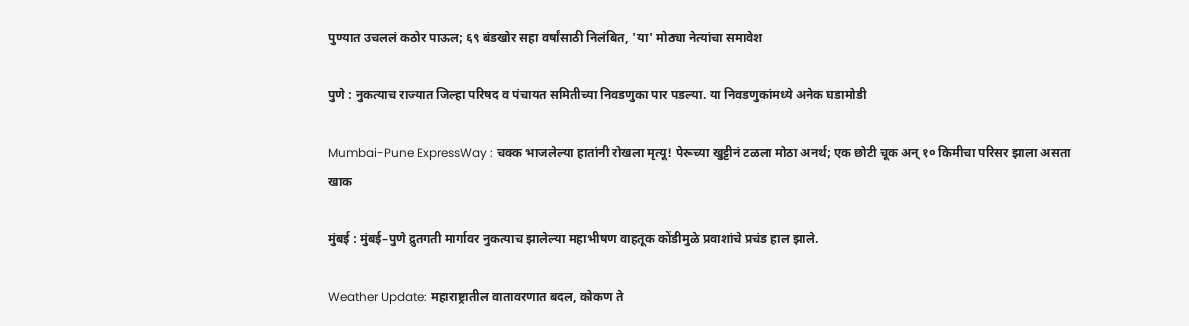पुण्यात उचललं कठोर पाऊल; ६९ बंडखोर सहा वर्षांसाठी निलंबित, 'या' मोठ्या नेत्यांचा समावेश

पुणे : नुकत्याच राज्यात जिल्हा परिषद व पंचायत समितीच्या निवडणुका पार पडल्या. या निवडणुकांमध्ये अनेक घडामोडी

Mumbai-Pune ExpressWay : चक्क भाजलेल्या हातांनी रोखला मृत्यू! पेरूच्या खुट्टीनं टळला मोठा अनर्थ; एक छोटी चूक अन् १० किमीचा परिसर झाला असता खाक

मुंबई : मुंबई–पुणे द्रुतगती मार्गावर नुकत्याच झालेल्या महाभीषण वाहतूक कोंडीमुळे प्रवाशांचे प्रचंड हाल झाले.

Weather Update: महाराष्ट्रातील वातावरणात बदल, कोकण ते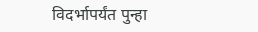विदर्भापर्यंत पुन्हा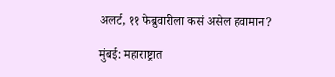अलर्ट, ११ फेब्रुवारीला कसं असेल हवामान?

मुंबई: महाराष्ट्रात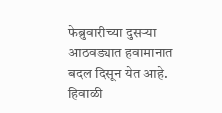फेब्रुवारीच्या दुसऱ्या आठवड्यात हवामानात बदल दिसून येत आहे. हिवाळी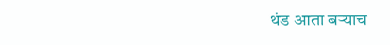थंड आता बऱ्याच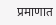प्रमाणात